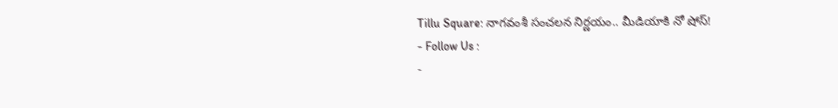Tillu Square: నాగవంశీ సంచలన నిర్ణయం.. మీడియాకి నో షోస్!
- Follow Us :
-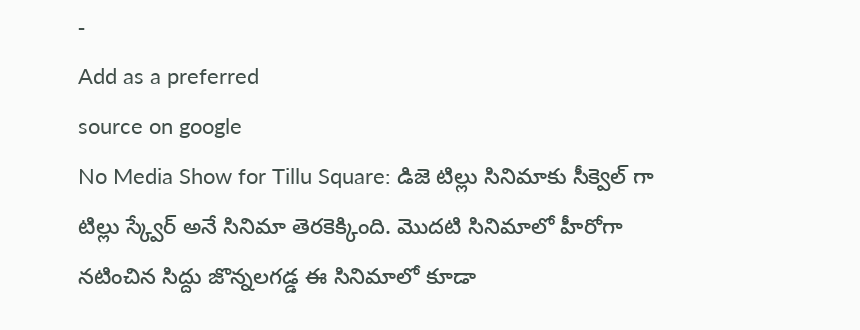-
Add as a preferred
source on google
No Media Show for Tillu Square: డిజె టిల్లు సినిమాకు సీక్వెల్ గా టిల్లు స్క్వేర్ అనే సినిమా తెరకెక్కింది. మొదటి సినిమాలో హీరోగా నటించిన సిద్దు జొన్నలగడ్డ ఈ సినిమాలో కూడా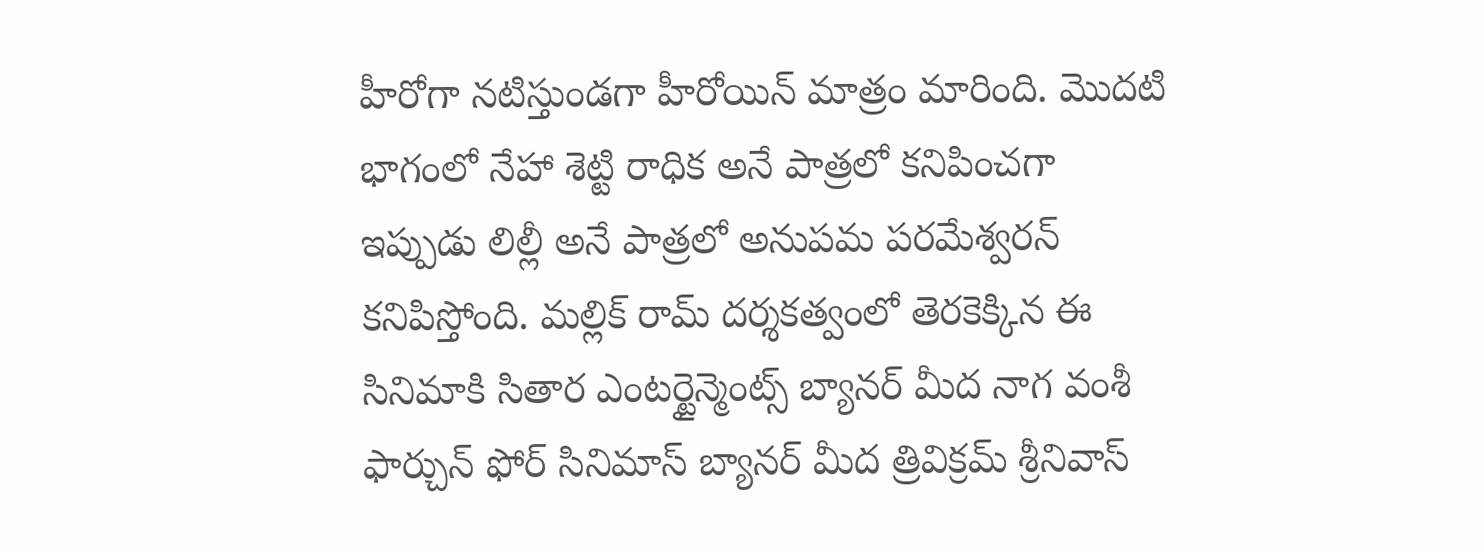హీరోగా నటిస్తుండగా హీరోయిన్ మాత్రం మారింది. మొదటి భాగంలో నేహా శెట్టి రాధిక అనే పాత్రలో కనిపించగా ఇప్పుడు లిల్లీ అనే పాత్రలో అనుపమ పరమేశ్వరన్ కనిపిస్తోంది. మల్లిక్ రామ్ దర్శకత్వంలో తెరకెక్కిన ఈ సినిమాకి సితార ఎంటర్టైన్మెంట్స్ బ్యానర్ మీద నాగ వంశీ ఫార్చున్ ఫోర్ సినిమాస్ బ్యానర్ మీద త్రివిక్రమ్ శ్రీనివాస్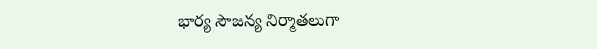భార్య సౌజన్య నిర్మాతలుగా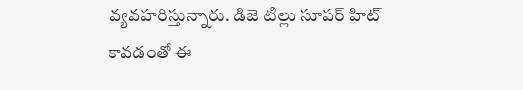వ్యవహరిస్తున్నారు. డిజె టిల్లు సూపర్ హిట్ కావడంతో ఈ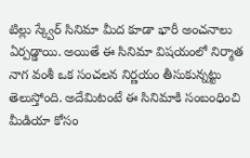టిల్లు స్క్వేర్ సినిమా మీద కూడా భారీ అంచనాలు ఏర్పడ్డాయి. అయితే ఈ సినిమా విషయంలో నిర్మాత నాగ వంశీ ఒక సంచలన నిర్ణయం తీసుకున్నట్టు తెలుస్తోంది. అదేమిటంటే ఈ సినిమాకి సంబంధించి మీడియా కోసం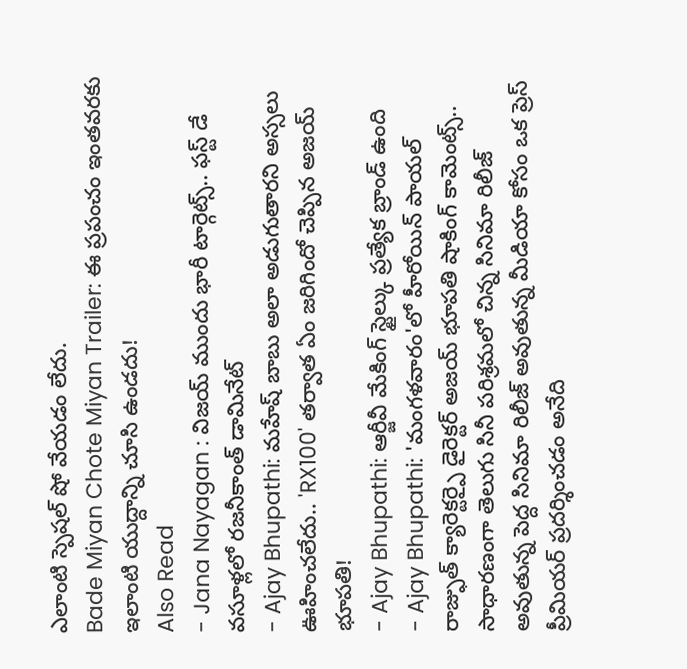ఎలాంటి స్పెషల్ షో వేయడం లేదు.
Bade Miyan Chote Miyan Trailer: ఈ ప్రపంచం ఇంతవరకు ఇలాంటి యుద్దాన్ని చూసి ఉండదు!
Also Read
- Jana Nayagan : విజయ్ ముందు భారీ టార్గెట్స్.. ఫస్ట్ డే వసూళ్లలో రజనీకాంత్ డామినేట్
- Ajay Bhupathi: మహేష్ బాబు అలా అడుగుతారని అస్సలు ఊహించలేదు.. 'RX100' తర్వాత ఏం జరిగిందో చెప్పిన అజయ్ భూపతి!
- Ajay Bhupathi: ఆర్జీవీ మేకింగ్ స్టైల్కు ప్రత్యేక బ్రాండ్ ఉంది
- Ajay Bhupathi: 'మంగళవారం'లో హీరోయిన్ పాయల్ రాజ్ఫుత్ క్యారెక్టర్పై డైరెక్టర్ అజయ్ భూపతి షాకింగ్ కామెంట్స్..
సాధారణంగా తెలుగు సినీ పరిశ్రమలో చిన్న సినిమా రిలీజ్ అవుతున్న పెద్ద సినిమా రిలీజ్ అవుతున్న మీడియా కోసం ఒక ప్రెస్ ప్రీమియర్ ప్రదర్శించడం అనేది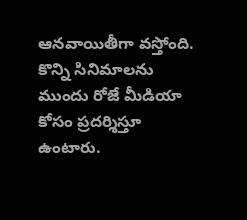ఆనవాయితీగా వస్తోంది. కొన్ని సినిమాలను ముందు రోజే మీడియా కోసం ప్రదర్శిస్తూ ఉంటారు.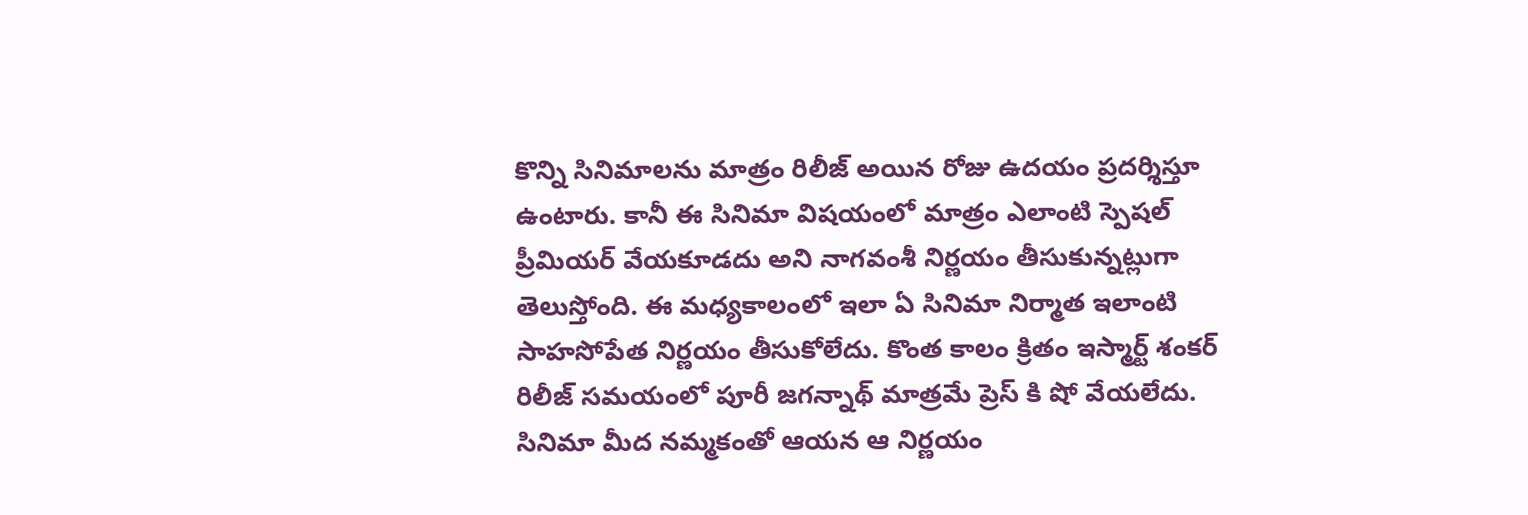కొన్ని సినిమాలను మాత్రం రిలీజ్ అయిన రోజు ఉదయం ప్రదర్శిస్తూ ఉంటారు. కానీ ఈ సినిమా విషయంలో మాత్రం ఎలాంటి స్పెషల్ ప్రీమియర్ వేయకూడదు అని నాగవంశీ నిర్ణయం తీసుకున్నట్లుగా తెలుస్తోంది. ఈ మధ్యకాలంలో ఇలా ఏ సినిమా నిర్మాత ఇలాంటి సాహసోపేత నిర్ణయం తీసుకోలేదు. కొంత కాలం క్రితం ఇస్మార్ట్ శంకర్ రిలీజ్ సమయంలో పూరీ జగన్నాథ్ మాత్రమే ప్రెస్ కి షో వేయలేదు. సినిమా మీద నమ్మకంతో ఆయన ఆ నిర్ణయం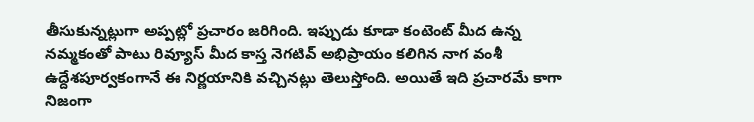తీసుకున్నట్లుగా అప్పట్లో ప్రచారం జరిగింది. ఇప్పుడు కూడా కంటెంట్ మీద ఉన్న నమ్మకంతో పాటు రివ్యూస్ మీద కాస్త నెగటివ్ అభిప్రాయం కలిగిన నాగ వంశీ ఉద్దేశపూర్వకంగానే ఈ నిర్ణయానికి వచ్చినట్లు తెలుస్తోంది. అయితే ఇది ప్రచారమే కాగా నిజంగా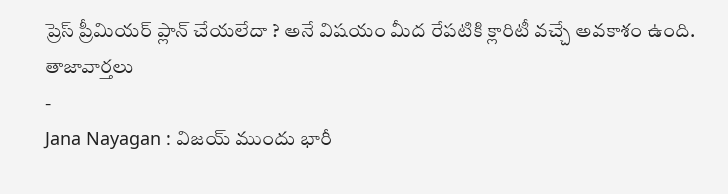ప్రెస్ ప్రీమియర్ ప్లాన్ చేయలేదా ? అనే విషయం మీద రేపటికి క్లారిటీ వచ్చే అవకాశం ఉంది.
తాజావార్తలు
-
Jana Nayagan : విజయ్ ముందు భారీ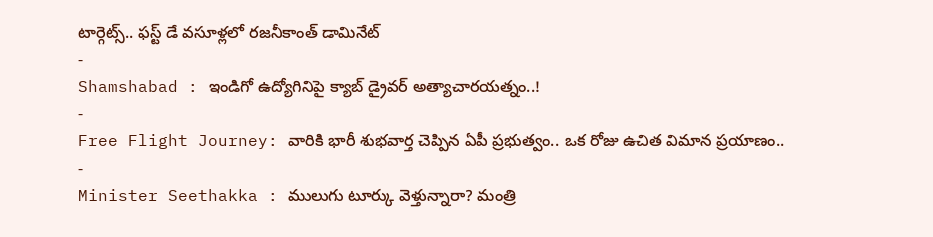టార్గెట్స్.. ఫస్ట్ డే వసూళ్లలో రజనీకాంత్ డామినేట్
-
Shamshabad : ఇండిగో ఉద్యోగినిపై క్యాబ్ డ్రైవర్ అత్యాచారయత్నం..!
-
Free Flight Journey: వారికి భారీ శుభవార్త చెప్పిన ఏపీ ప్రభుత్వం.. ఒక రోజు ఉచిత విమాన ప్రయాణం..
-
Minister Seethakka : ములుగు టూర్కు వెళ్తున్నారా? మంత్రి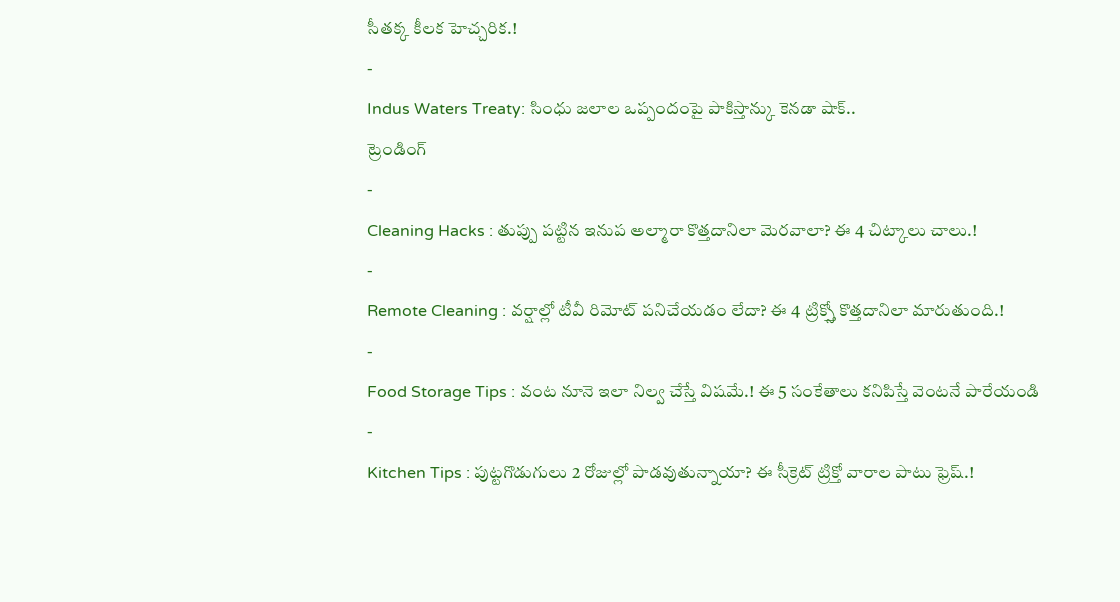సీతక్క కీలక హెచ్చరిక.!
-
Indus Waters Treaty: సింధు జలాల ఒప్పందంపై పాకిస్తాన్కు కెనడా షాక్..
ట్రెండింగ్
-
Cleaning Hacks : తుప్పు పట్టిన ఇనుప అల్మారా కొత్తదానిలా మెరవాలా? ఈ 4 చిట్కాలు చాలు.!
-
Remote Cleaning : వర్షాల్లో టీవీ రిమోట్ పనిచేయడం లేదా? ఈ 4 ట్రిక్స్తో కొత్తదానిలా మారుతుంది.!
-
Food Storage Tips : వంట నూనె ఇలా నిల్వ చేస్తే విషమే.! ఈ 5 సంకేతాలు కనిపిస్తే వెంటనే పారేయండి
-
Kitchen Tips : పుట్టగొడుగులు 2 రోజుల్లో పాడవుతున్నాయా? ఈ సీక్రెట్ ట్రిక్తో వారాల పాటు ఫ్రెష్.!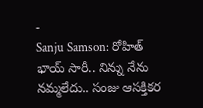-
Sanju Samson: రోహిత్ భాయ్ సారీ.. నిన్ను నేను నమ్మలేదు.. సంజు ఆసక్తికర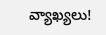వ్యాఖ్యలు!